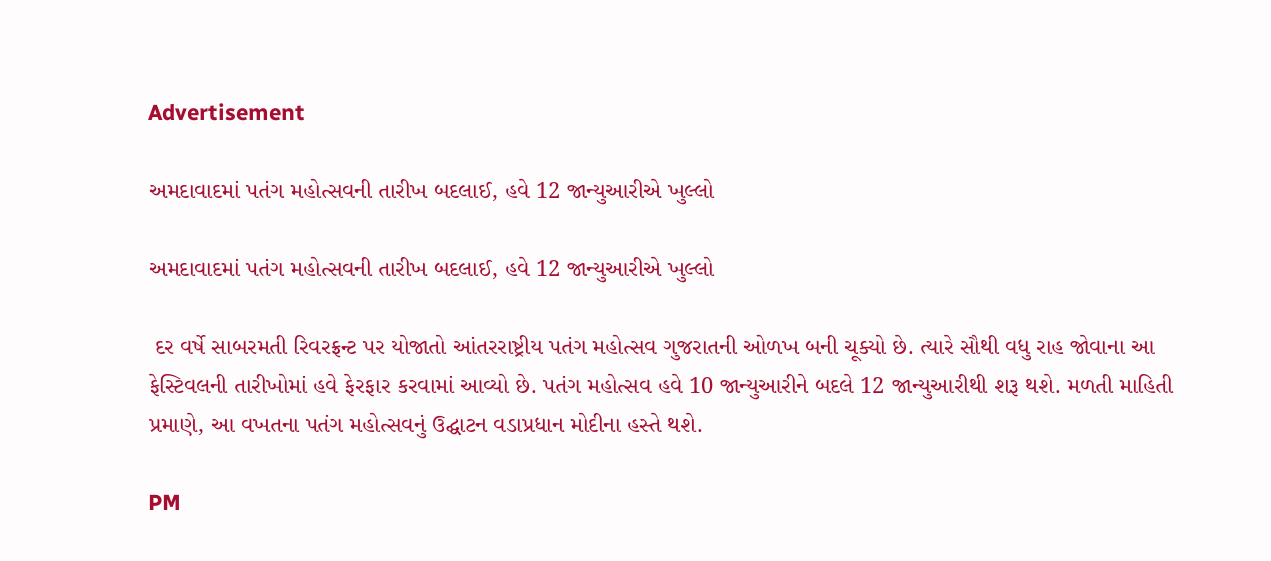Advertisement

અમદાવાદમાં પતંગ મહોત્સવની તારીખ બદલાઈ, હવે 12 જાન્યુઆરીએ ખુલ્લો

અમદાવાદમાં પતંગ મહોત્સવની તારીખ બદલાઈ, હવે 12 જાન્યુઆરીએ ખુલ્લો

 દર વર્ષે સાબરમતી રિવરફ્રન્ટ પર યોજાતો આંતરરાષ્ટ્રીય પતંગ મહોત્સવ ગુજરાતની ઓળખ બની ચૂક્યો છે. ત્યારે સૌથી વધુ રાહ જોવાના આ ફેસ્ટિવલની તારીખોમાં હવે ફેરફાર કરવામાં આવ્યો છે. પતંગ મહોત્સવ હવે 10 જાન્યુઆરીને બદલે 12 જાન્યુઆરીથી શરૂ થશે. મળતી માહિતી પ્રમાણે, આ વખતના પતંગ મહોત્સવનું ઉદ્ઘાટન વડાપ્રધાન મોદીના હસ્તે થશે.

PM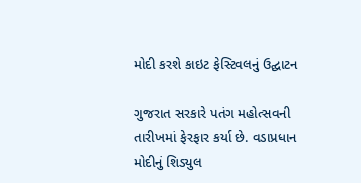મોદી કરશે કાઇટ ફેસ્ટિવલનું ઉદ્ઘાટન

ગુજરાત સરકારે પતંગ મહોત્સવની તારીખમાં ફેરફાર કર્યા છે. વડાપ્રધાન મોદીનું શિડ્યુલ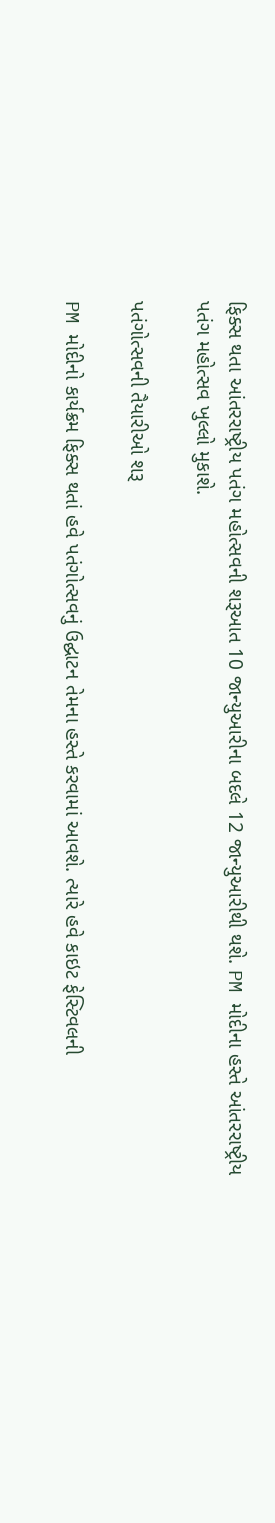ફિક્સ થતા આંતરરાષ્ટ્રીય પતંગ મહોત્સવની શરૂઆત 10 જાન્યુઆરીના બદલે 12 જાન્યુઆરીથી થશે. PM મોદીના હસ્તે આંતરરાષ્ટ્રીય પતંગ મહોત્સવ ખુલ્લો મુકાશે.

પતંગોત્સવની તૈયારીઓ શરૂ

PM મોદીનો કાર્યક્રમ ફિક્સ થતાં હવે પતંગોત્સવનું ઉદ્ઘાટન તેમના હસ્તે કરવામાં આવશે. ત્યારે હવે કાઇટ ફેસ્ટિવલની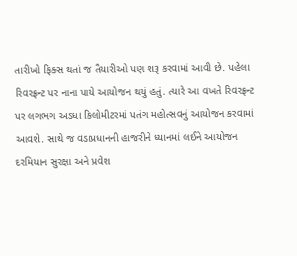તારીખો ફિક્સ થતાં જ તૈયારીઓ પણ શરૂ કરવામાં આવી છે. પહેલા રિવરફ્રન્ટ પર નાના પાયે આયોજન થયું હતું. ત્યારે આ વખતે રિવરફ્રન્ટ પર લગભગ અડધા કિલોમીટરમાં પતંગ મહોત્સવનું આયોજન કરવામાં આવશે. સાથે જ વડાપ્રધાનની હાજરીને ધ્યાનમાં લઈને આયોજન દરમિયાન સુરક્ષા અને પ્રવેશ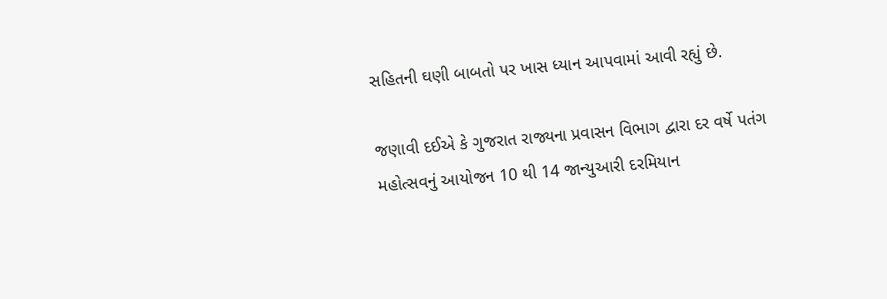સહિતની ઘણી બાબતો પર ખાસ ધ્યાન આપવામાં આવી રહ્યું છે.

જણાવી દઈએ કે ગુજરાત રાજ્યના પ્રવાસન વિભાગ દ્વારા દર વર્ષે પતંગ મહોત્સવનું આયોજન 10 થી 14 જાન્યુઆરી દરમિયાન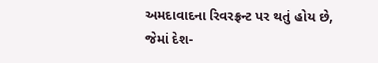અમદાવાદના રિવરફ્રન્ટ પર થતું હોય છે, જેમાં દેશ-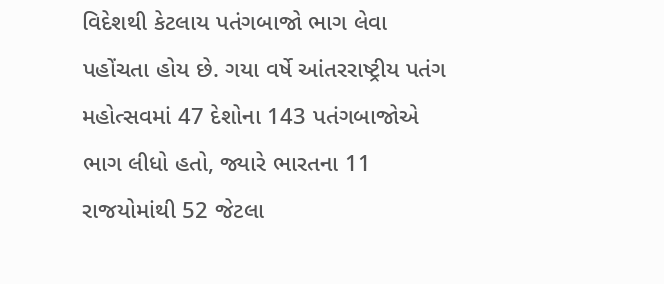વિદેશથી કેટલાય પતંગબાજો ભાગ લેવા પહોંચતા હોય છે. ગયા વર્ષે આંતરરાષ્ટ્રીય પતંગ મહોત્સવમાં 47 દેશોના 143 પતંગબાજોએ ભાગ લીધો હતો, જ્યારે ભારતના 11 રાજયોમાંથી 52 જેટલા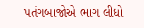પતંગબાજોએ ભાગ લીધો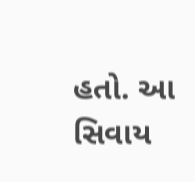હતો. આ સિવાય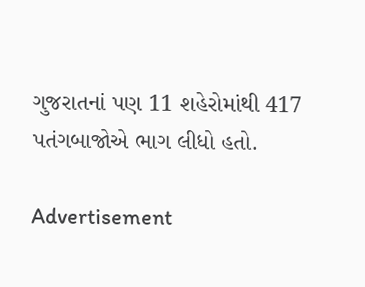ગુજરાતનાં પણ 11 શહેરોમાંથી 417 પતંગબાજોએ ભાગ લીધો હતો.

Advertisement